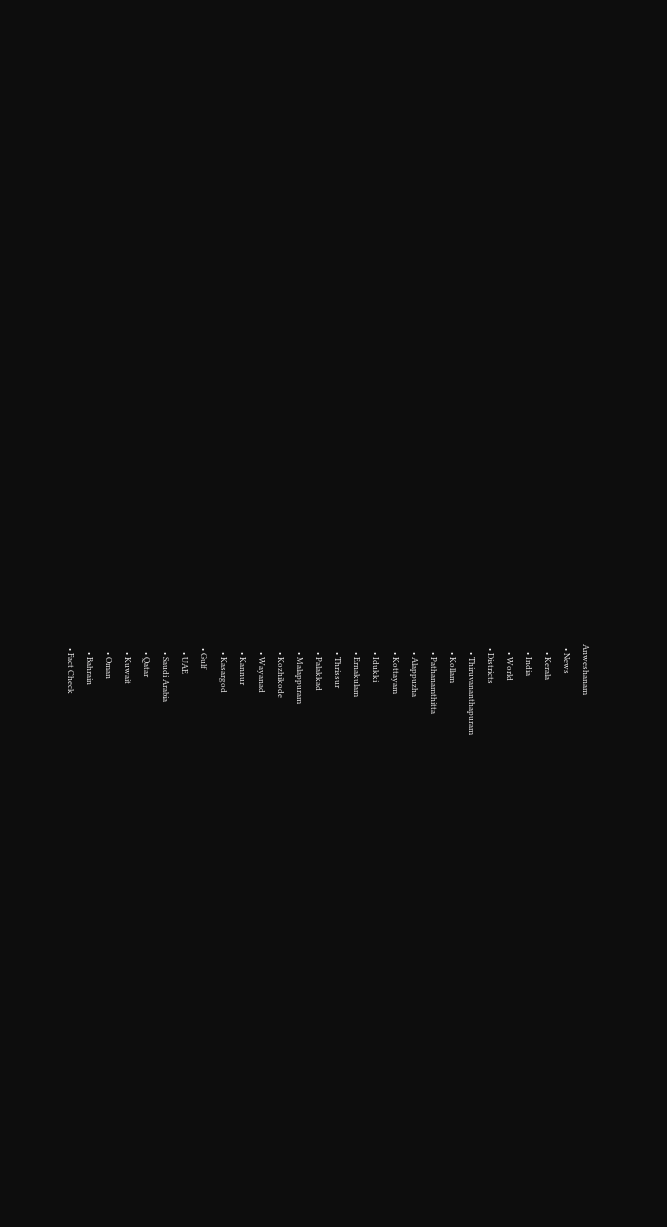Anweshanam
  • News
    • Kerala
    • India
    • World
  • Districts
    • Thiruvananthapuram
    • Kollam
    • Pathanamthitta
    • Alappuzha
    • Kottayam
    • Idukki
    • Ernakulam
    • Thrissur
    • Palakkad
    • Malappuram
    • Kozhikode
    • Wayanad
    • Kannur
    • Kasargod
  • Gulf
    • UAE
    • Saudi Arabia
    • Qatar
    • Kuwait
    • Oman
    • Bahrain
  • Fact Check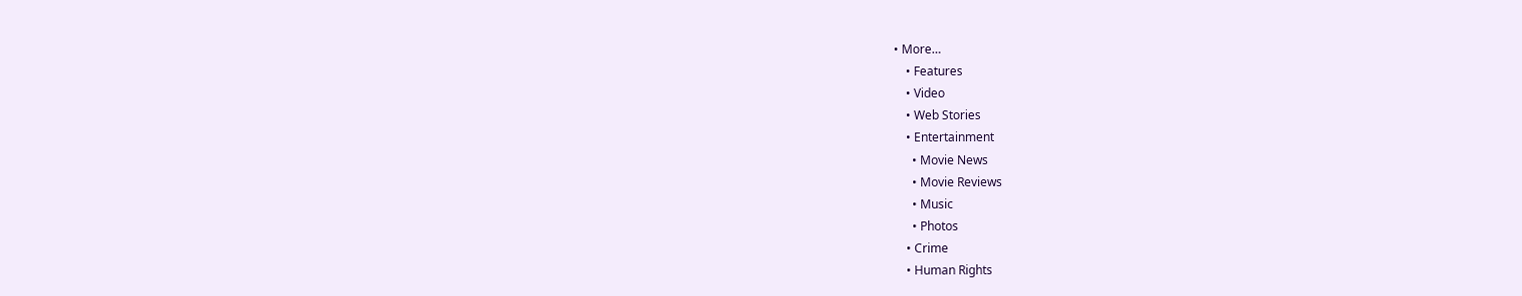• More…
    • Features
    • Video
    • Web Stories
    • Entertainment
      • Movie News
      • Movie Reviews
      • Music
      • Photos
    • Crime
    • Human Rights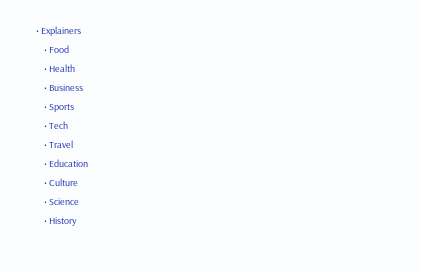• Explainers
    • Food
    • Health
    • Business
    • Sports
    • Tech
    • Travel
    • Education
    • Culture
    • Science
    • History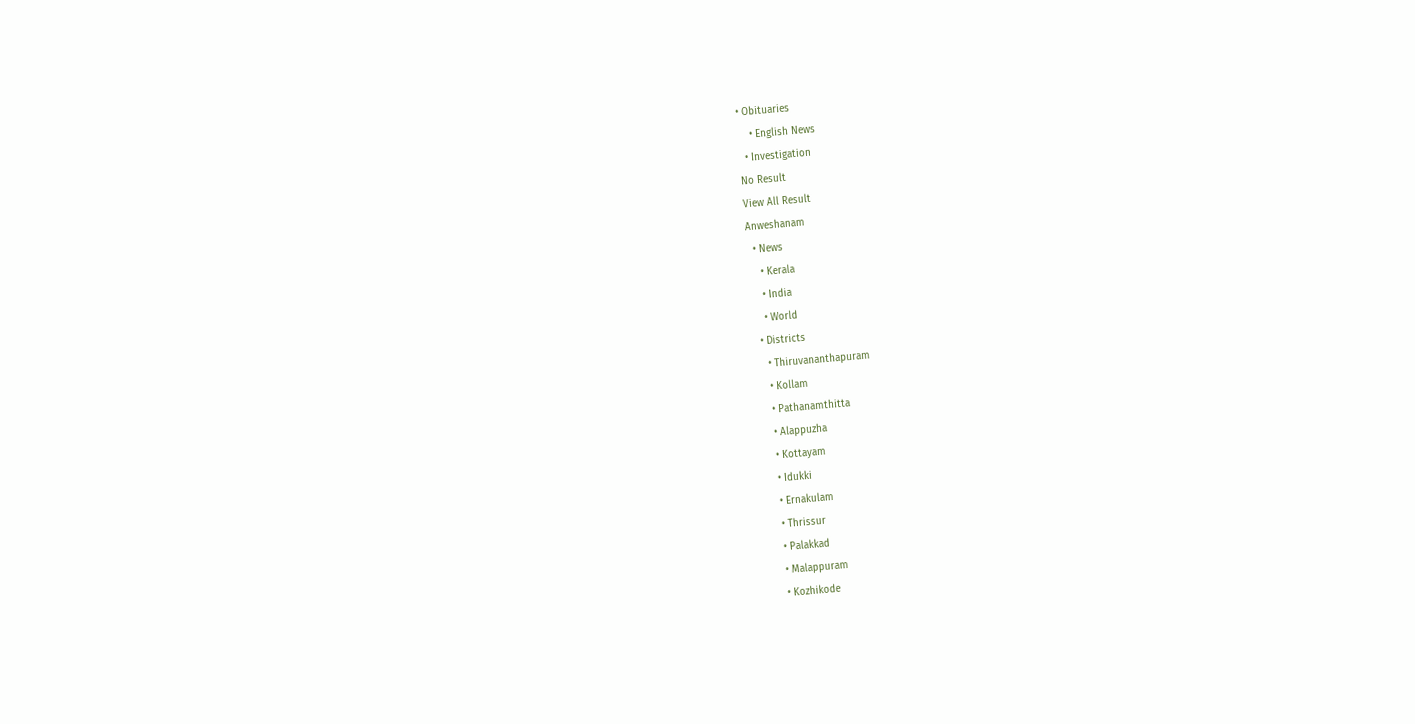• Obituaries
    • English News
  • Investigation
No Result
View All Result
Anweshanam
  • News
    • Kerala
    • India
    • World
  • Districts
    • Thiruvananthapuram
    • Kollam
    • Pathanamthitta
    • Alappuzha
    • Kottayam
    • Idukki
    • Ernakulam
    • Thrissur
    • Palakkad
    • Malappuram
    • Kozhikode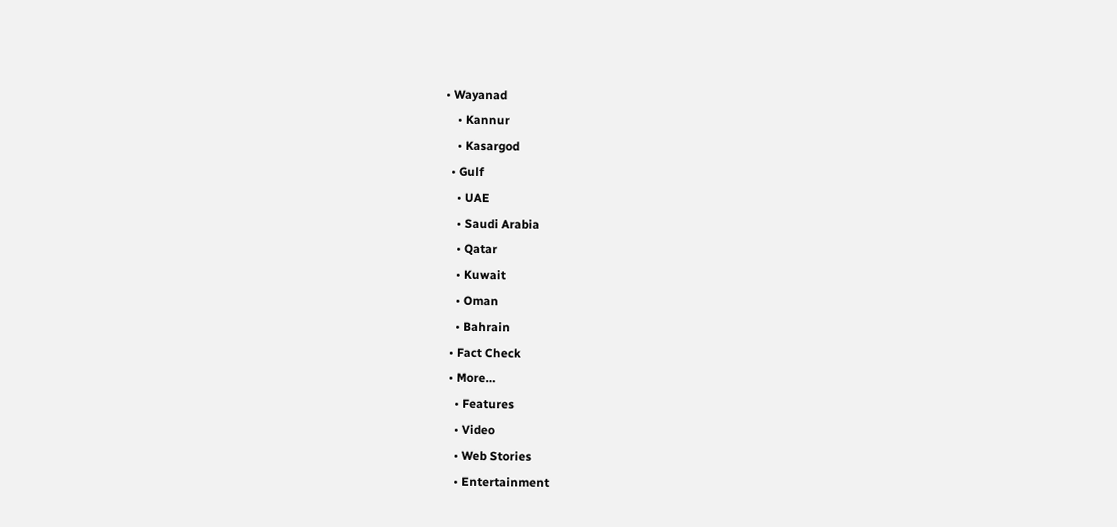• Wayanad
    • Kannur
    • Kasargod
  • Gulf
    • UAE
    • Saudi Arabia
    • Qatar
    • Kuwait
    • Oman
    • Bahrain
  • Fact Check
  • More…
    • Features
    • Video
    • Web Stories
    • Entertainment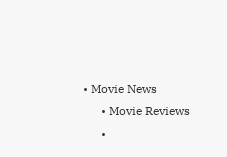• Movie News
      • Movie Reviews
      •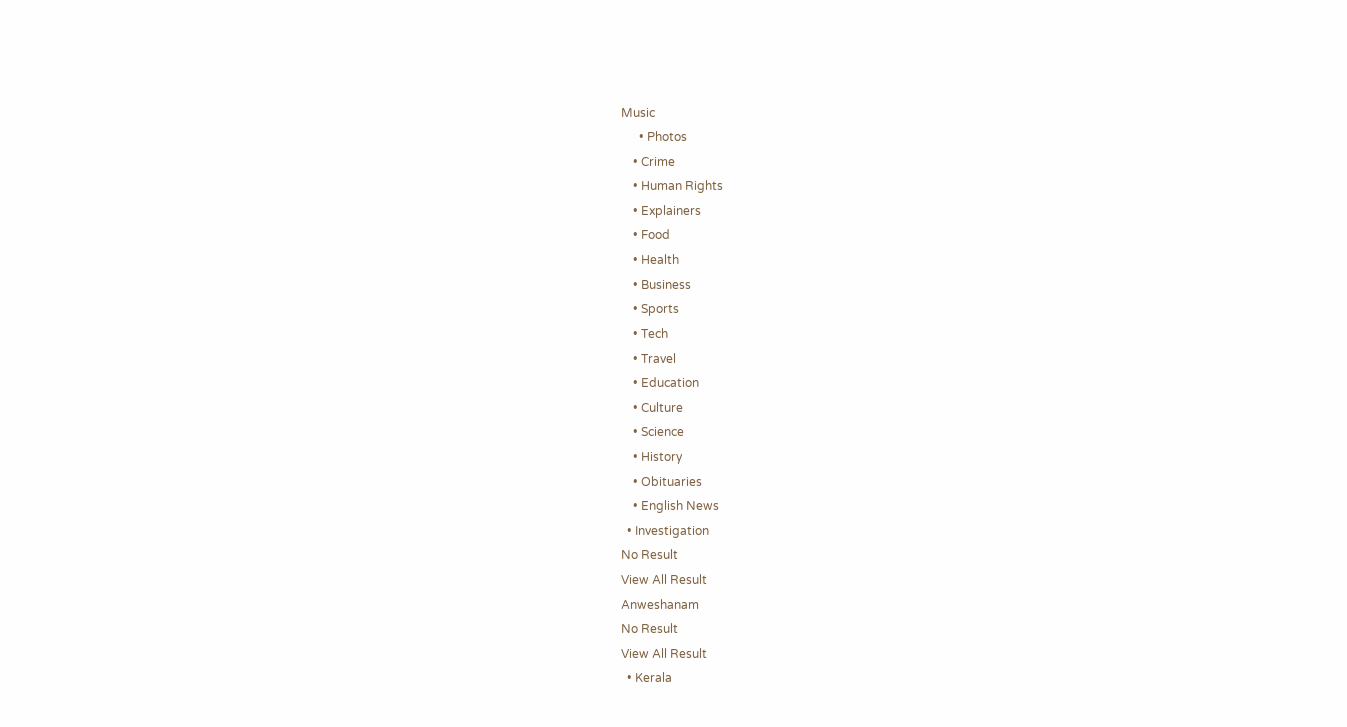Music
      • Photos
    • Crime
    • Human Rights
    • Explainers
    • Food
    • Health
    • Business
    • Sports
    • Tech
    • Travel
    • Education
    • Culture
    • Science
    • History
    • Obituaries
    • English News
  • Investigation
No Result
View All Result
Anweshanam
No Result
View All Result
  • Kerala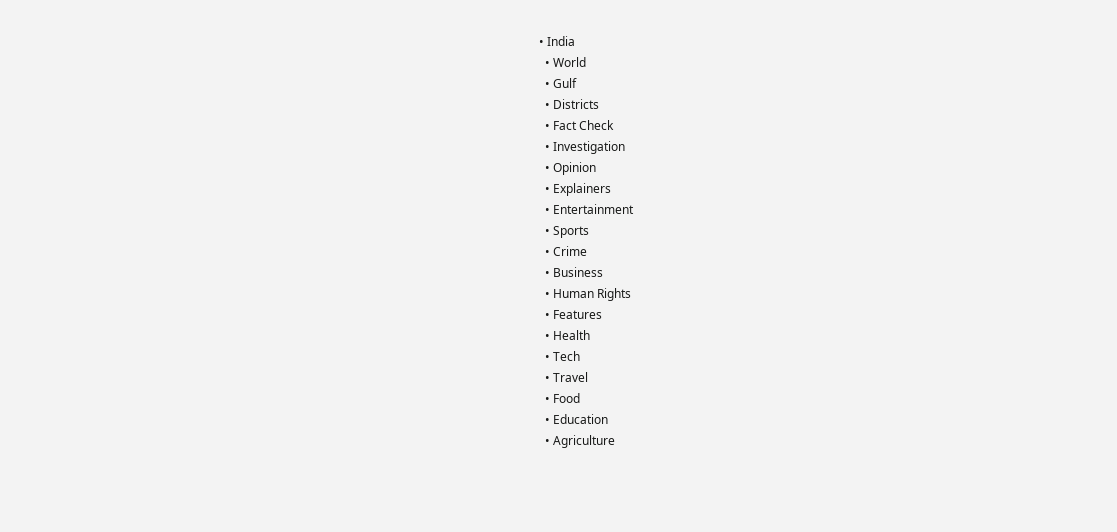• India
  • World
  • Gulf
  • Districts
  • Fact Check
  • Investigation
  • Opinion
  • Explainers
  • Entertainment
  • Sports
  • Crime
  • Business
  • Human Rights
  • Features
  • Health
  • Tech
  • Travel
  • Food
  • Education
  • Agriculture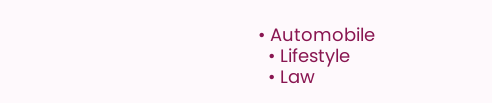• Automobile
  • Lifestyle
  • Law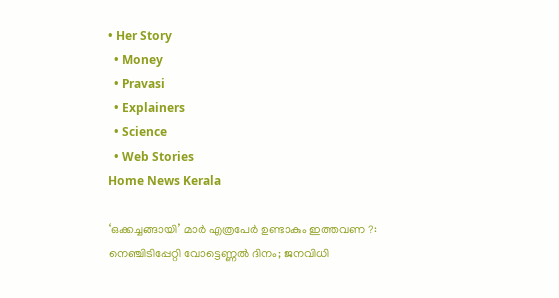• Her Story
  • Money
  • Pravasi
  • Explainers
  • Science
  • Web Stories
Home News Kerala

‘ഒക്കച്ചങ്ങായി’ മാര്‍ എത്രപേര്‍ ഉണ്ടാകും ഇത്തവണ ?: നെഞ്ചിടിപ്പേറ്റി വോട്ടെണ്ണല്‍ ദിനം; ജനവിധി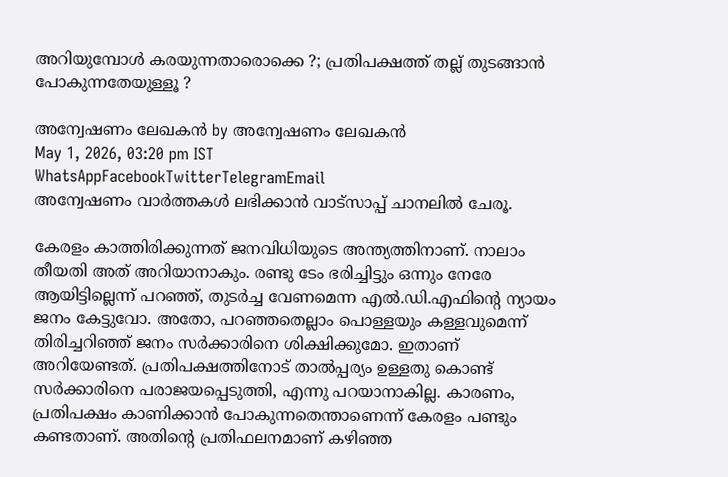അറിയുമ്പോള്‍ കരയുന്നതാരൊക്കെ ?; പ്രതിപക്ഷത്ത് തല്ല് തുടങ്ങാന്‍ പോകുന്നതേയുള്ളൂ ?

അന്വേഷണം ലേഖകൻ by അന്വേഷണം ലേഖകൻ
May 1, 2026, 03:20 pm IST
WhatsAppFacebookTwitterTelegramEmail
അന്വേഷണം വാർത്തകൾ ലഭിക്കാന്‍ വാട്സാപ്പ് ചാനലില്‍ ചേരൂ.

കേരളം കാത്തിരിക്കുന്നത് ജനവിധിയുടെ അന്ത്യത്തിനാണ്. നാലാം തീയതി അത് അറിയാനാകും. രണ്ടു ടേം ഭരിച്ചിട്ടും ഒന്നും നേരേ ആയിട്ടില്ലെന്ന് പറഞ്ഞ്, തുടര്‍ച്ച വേണമെന്ന എല്‍.ഡി.എഫിന്റെ ന്യായം ജനം കേട്ടുവോ. അതോ, പറഞ്ഞതെല്ലാം പൊള്ളയും കള്ളവുമെന്ന് തിരിച്ചറിഞ്ഞ് ജനം സര്‍ക്കാരിനെ ശിക്ഷിക്കുമോ. ഇതാണ് അറിയേണ്ടത്. പ്രതിപക്ഷത്തിനോട് താല്‍പ്പര്യം ഉള്ളതു കൊണ്ട് സര്‍ക്കാരിനെ പരാജയപ്പെടുത്തി, എന്നു പറയാനാകില്ല. കാരണം, പ്രതിപക്ഷം കാണിക്കാന്‍ പോകുന്നതെന്താണെന്ന് കേരളം പണ്ടും കണ്ടതാണ്. അതിന്റെ പ്രതിഫലനമാണ് കഴിഞ്ഞ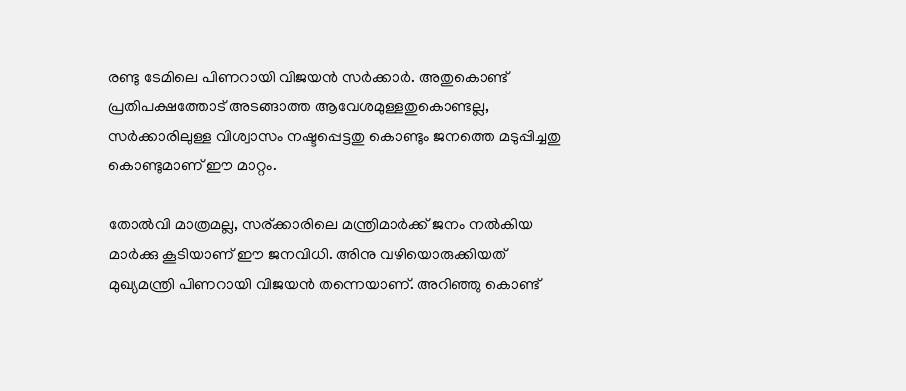രണ്ടു ടേമിലെ പിണറായി വിജയന്‍ സര്‍ക്കാര്‍. അതുകൊണ്ട് പ്രതിപക്ഷത്തോട് അടങ്ങാത്ത ആവേശമുള്ളതുകൊണ്ടല്ല, സര്‍ക്കാരിലുള്ള വിശ്വാസം നഷ്ടപ്പെട്ടതു കൊണ്ടും ജനത്തെ മടുപ്പിച്ചതു കൊണ്ടുമാണ് ഈ മാറ്റം.

തോല്‍വി മാത്രമല്ല, സര്ക്കാരിലെ മന്ത്രിമാര്‍ക്ക് ജനം നല്‍കിയ മാര്‍ക്കു കൂടിയാണ് ഈ ജനവിധി. അിനു വഴിയൊരുക്കിയത് മുഖ്യമന്ത്രി പിണറായി വിജയന്‍ തന്നെയാണ്. അറിഞ്ഞു കൊണ്ട്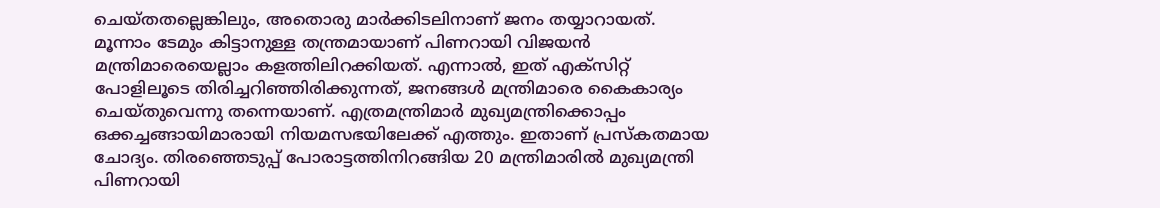ചെയ്തതല്ലെങ്കിലും, അതൊരു മാര്‍ക്കിടലിനാണ് ജനം തയ്യാറായത്. മൂന്നാം ടേമും കിട്ടാനുള്ള തന്ത്രമായാണ് പിണറായി വിജയന്‍ മന്ത്രിമാരെയെല്ലാം കളത്തിലിറക്കിയത്. എന്നാല്‍, ഇത് എക്‌സിറ്റ് പോളിലൂടെ തിരിച്ചറിഞ്ഞിരിക്കുന്നത്, ജനങ്ങള്‍ മന്ത്രിമാരെ കൈകാര്യം ചെയ്തുവെന്നു തന്നെയാണ്. എത്രമന്ത്രിമാര്‍ മുഖ്യമന്ത്രിക്കൊപ്പം ഒക്കച്ചങ്ങായിമാരായി നിയമസഭയിലേക്ക് എത്തും. ഇതാണ് പ്രസ്‌കതമായ ചോദ്യം. തിരഞ്ഞെടുപ്പ് പോരാട്ടത്തിനിറങ്ങിയ 20 മന്ത്രിമാരില്‍ മുഖ്യമന്ത്രി പിണറായി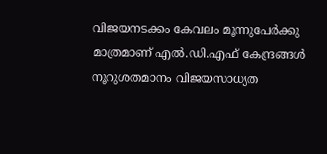വിജയനടക്കം കേവലം മൂന്നുപേര്‍ക്കു മാത്രമാണ് എല്‍.ഡി.എഫ് കേന്ദ്രങ്ങള്‍ നൂറുശതമാനം വിജയസാധ്യത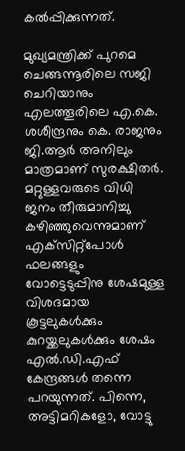കല്‍പ്പിക്കുന്നത്.

മുഖ്യമന്ത്രിക്ക് പുറമെ ചെങ്ങന്നൂരിലെ സജി ചെറിയാനും എലത്തൂരിലെ എ.കെ. ശശീന്ദ്രനും കെ. രാജനും ജി.ആര്‍ അനിലും മാത്രമാണ് സുരക്ഷിതര്‍. മറ്റുള്ളവരുടെ വിധി ജനം തീരുമാനിച്ചു കഴിഞ്ഞുവെന്നുമാണ് എക്‌സിറ്റ്‌പോള്‍ ഫലങ്ങളും വോട്ടെടുപ്പിനു ശേഷമുള്ള വിശദമായ കൂട്ടലുകള്‍ക്കും കുറയ്ക്കലുകള്‍ക്കും ശേഷം എല്‍.ഡി.എഫ് കേന്ദ്രങ്ങള്‍ തന്നെ പറയുന്നത്. പിന്നെ, അട്ടിമറികളോ, വോട്ടു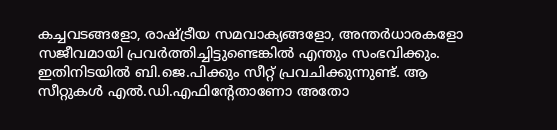കച്ചവടങ്ങളോ, രാഷ്ട്രീയ സമവാക്യങ്ങളോ, അന്തര്‍ധാരകളോ സജീവമായി പ്രവര്‍ത്തിച്ചിട്ടുണ്ടെങ്കില്‍ എന്തും സംഭവിക്കും. ഇതിനിടയില്‍ ബി.ജെ.പിക്കും സീറ്റ് പ്രവചിക്കുന്നുണ്ട്. ആ സീറ്റുകള്‍ എല്‍.ഡി.എഫിന്റേതാണോ അതോ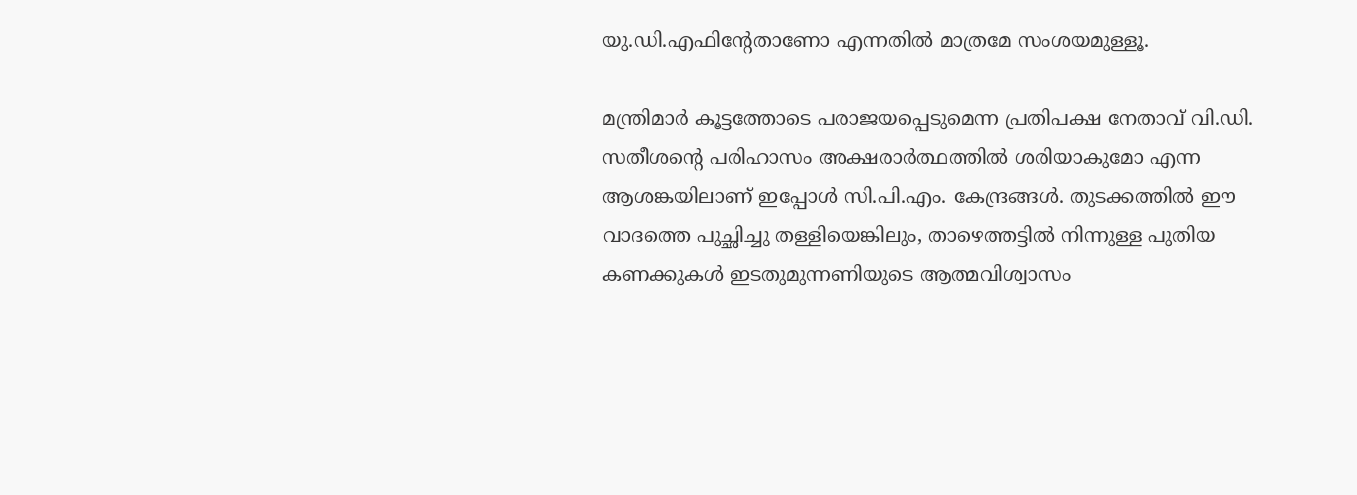യു.ഡി.എഫിന്റേതാണോ എന്നതില്‍ മാത്രമേ സംശയമുള്ളൂ.

മന്ത്രിമാര്‍ കൂട്ടത്തോടെ പരാജയപ്പെടുമെന്ന പ്രതിപക്ഷ നേതാവ് വി.ഡി. സതീശന്റെ പരിഹാസം അക്ഷരാര്‍ത്ഥത്തില്‍ ശരിയാകുമോ എന്ന ആശങ്കയിലാണ് ഇപ്പോള്‍ സി.പി.എം. കേന്ദ്രങ്ങള്‍. തുടക്കത്തില്‍ ഈ വാദത്തെ പുച്ഛിച്ചു തള്ളിയെങ്കിലും, താഴെത്തട്ടില്‍ നിന്നുള്ള പുതിയ കണക്കുകള്‍ ഇടതുമുന്നണിയുടെ ആത്മവിശ്വാസം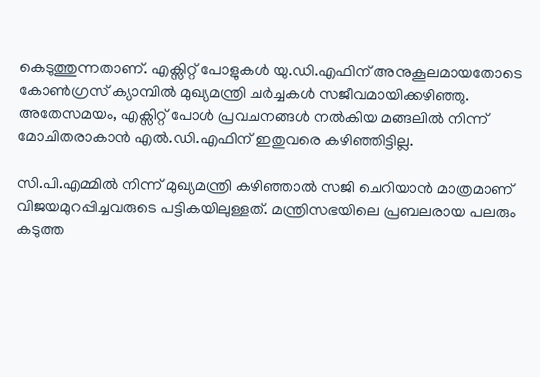കെടുത്തുന്നതാണ്. എക്സിറ്റ് പോളുകള്‍ യു.ഡി.എഫിന് അനുകൂലമായതോടെ കോണ്‍ഗ്രസ് ക്യാമ്പില്‍ മുഖ്യമന്ത്രി ചര്‍ച്ചകള്‍ സജീവമായിക്കഴിഞ്ഞു. അതേസമയം, എക്സിറ്റ് പോള്‍ പ്രവചനങ്ങള്‍ നല്‍കിയ മങ്ങലില്‍ നിന്ന് മോചിതരാകാന്‍ എല്‍.ഡി.എഫിന് ഇതുവരെ കഴിഞ്ഞിട്ടില്ല.

സി.പി.എമ്മില്‍ നിന്ന് മുഖ്യമന്ത്രി കഴിഞ്ഞാല്‍ സജി ചെറിയാന്‍ മാത്രമാണ് വിജയമുറപ്പിച്ചവരുടെ പട്ടികയിലുള്ളത്. മന്ത്രിസഭയിലെ പ്രബലരായ പലരും കടുത്ത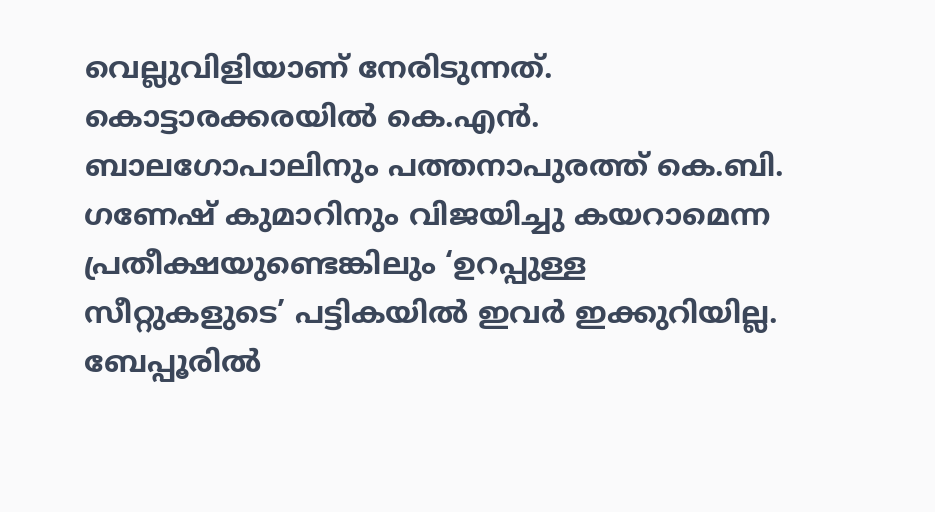വെല്ലുവിളിയാണ് നേരിടുന്നത്. കൊട്ടാരക്കരയില്‍ കെ.എന്‍. ബാലഗോപാലിനും പത്തനാപുരത്ത് കെ.ബി. ഗണേഷ് കുമാറിനും വിജയിച്ചു കയറാമെന്ന പ്രതീക്ഷയുണ്ടെങ്കിലും ‘ഉറപ്പുള്ള സീറ്റുകളുടെ’ പട്ടികയില്‍ ഇവര്‍ ഇക്കുറിയില്ല. ബേപ്പൂരില്‍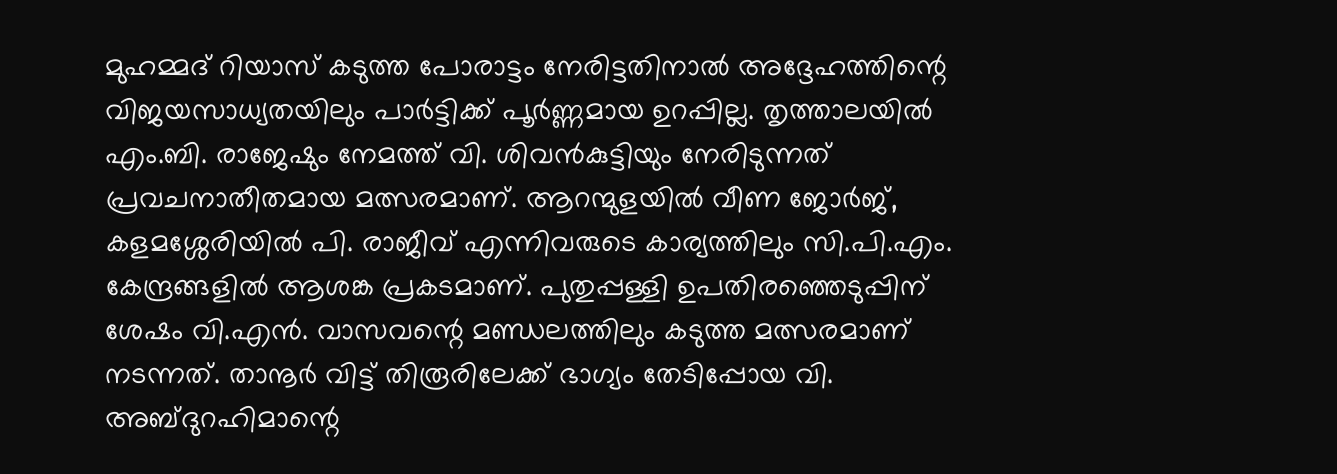മുഹമ്മദ് റിയാസ് കടുത്ത പോരാട്ടം നേരിട്ടതിനാല്‍ അദ്ദേഹത്തിന്റെ വിജയസാധ്യതയിലും പാര്‍ട്ടിക്ക് പൂര്‍ണ്ണമായ ഉറപ്പില്ല. തൃത്താലയില്‍ എം.ബി. രാജേഷും നേമത്ത് വി. ശിവന്‍കുട്ടിയും നേരിടുന്നത് പ്രവചനാതീതമായ മത്സരമാണ്. ആറന്മുളയില്‍ വീണ ജോര്‍ജ്, കളമശ്ശേരിയില്‍ പി. രാജീവ് എന്നിവരുടെ കാര്യത്തിലും സി.പി.എം. കേന്ദ്രങ്ങളില്‍ ആശങ്ക പ്രകടമാണ്. പുതുപ്പള്ളി ഉപതിരഞ്ഞെടുപ്പിന് ശേഷം വി.എന്‍. വാസവന്റെ മണ്ഡലത്തിലും കടുത്ത മത്സരമാണ് നടന്നത്. താനൂര്‍ വിട്ട് തിരൂരിലേക്ക് ഭാഗ്യം തേടിപ്പോയ വി. അബ്ദുറഹിമാന്റെ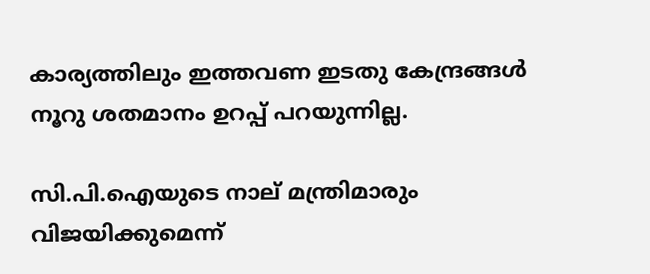കാര്യത്തിലും ഇത്തവണ ഇടതു കേന്ദ്രങ്ങള്‍ നൂറു ശതമാനം ഉറപ്പ് പറയുന്നില്ല.

സി.പി.ഐയുടെ നാല് മന്ത്രിമാരും വിജയിക്കുമെന്ന്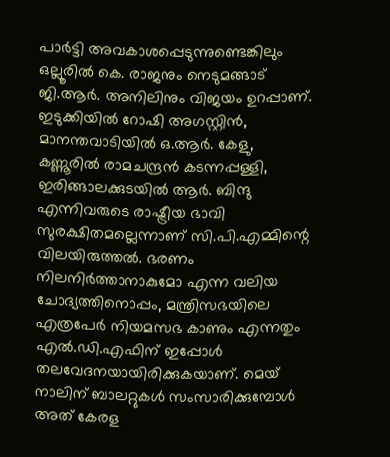പാര്‍ട്ടി അവകാശപ്പെടുന്നുണ്ടെങ്കിലും ഒല്ലൂരില്‍ കെ. രാജനും നെടുമങ്ങാട് ജി.ആര്‍. അനിലിനും വിജയം ഉറപ്പാണ്. ഇടുക്കിയില്‍ റോഷി അഗസ്റ്റിന്‍, മാനന്തവാടിയില്‍ ഒ.ആര്‍. കേളു, കണ്ണൂരില്‍ രാമചന്ദ്രന്‍ കടന്നപ്പള്ളി, ഇരിങ്ങാലക്കുടയില്‍ ആര്‍. ബിന്ദു എന്നിവരുടെ രാഷ്ട്രീയ ഭാവി സുരക്ഷിതമല്ലെന്നാണ് സി.പി.എമ്മിന്റെ വിലയിരുത്തല്‍. ഭരണം നിലനിര്‍ത്താനാകുമോ എന്ന വലിയ ചോദ്യത്തിനൊപ്പം, മന്ത്രിസഭയിലെ എത്രപേര്‍ നിയമസഭ കാണും എന്നതും എല്‍.ഡി.എഫിന് ഇപ്പോള്‍ തലവേദനയായിരിക്കുകയാണ്. മെയ് നാലിന് ബാലറ്റുകള്‍ സംസാരിക്കുമ്പോള്‍ അത് കേരള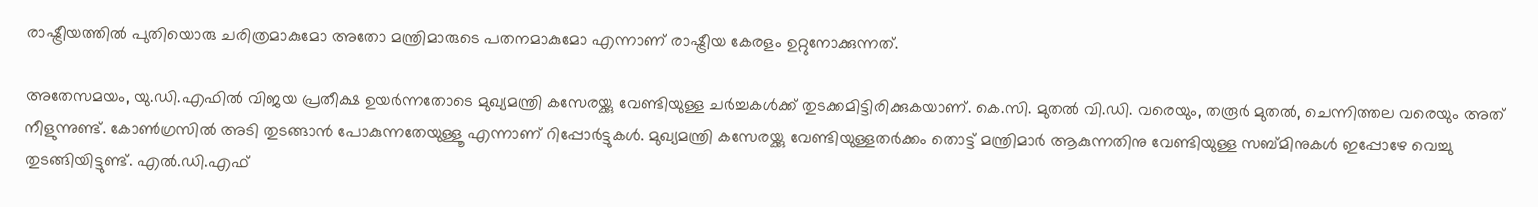രാഷ്ട്രീയത്തില്‍ പുതിയൊരു ചരിത്രമാകുമോ അതോ മന്ത്രിമാരുടെ പതനമാകുമോ എന്നാണ് രാഷ്ട്രീയ കേരളം ഉറ്റുനോക്കുന്നത്.

അതേസമയം, യു.ഡി.എഫില്‍ വിജയ പ്രതീക്ഷ ഉയര്‍ന്നതോടെ മുഖ്യമന്ത്രി കസേരയ്ക്കു വേണ്ടിയുള്ള ചര്‍ച്ചകള്‍ക്ക് തുടക്കമിട്ടിരിക്കുകയാണ്. കെ.സി. മുതല്‍ വി.ഡി. വരെയും, തരൂര്‍ മുതല്‍, ചെന്നിത്തല വരെയും അത് നീളുന്നുണ്ട്. കോണ്‍ഗ്രസില്‍ അടി തുടങ്ങാന്‍ പോകുന്നതേയുള്ളൂ എന്നാണ് റിപ്പോര്‍ട്ടുകള്‍. മുഖ്യമന്ത്രി കസേരയ്ക്കു വേണ്ടിയുള്ളതര്‍ക്കം തൊട്ട് മന്ത്രിമാര്‍ ആകുന്നതിനു വേണ്ടിയുള്ള സബ്മിനുകള്‍ ഇപ്പോഴേ വെച്ചു തുടങ്ങിയിട്ടുണ്ട്. എല്‍.ഡി.എഫ്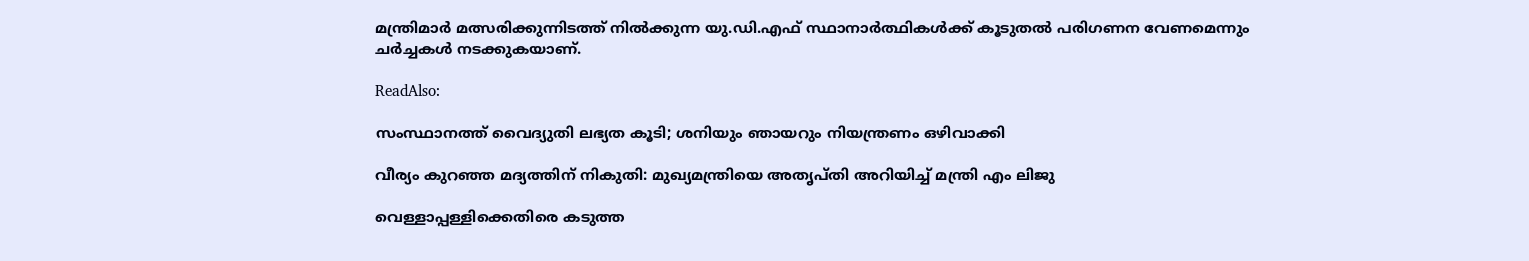മന്ത്രിമാര്‍ മത്സരിക്കുന്നിടത്ത് നില്‍ക്കുന്ന യു.ഡി.എഫ് സ്ഥാനാര്‍ത്ഥികള്‍ക്ക് കൂടുതല്‍ പരിഗണന വേണമെന്നും ചര്‍ച്ചകള്‍ നടക്കുകയാണ്.

ReadAlso:

സംസ്ഥാനത്ത് വൈദ്യുതി ലഭ്യത കൂടി; ശനിയും ഞായറും നിയന്ത്രണം ഒഴിവാക്കി

വീര്യം കുറഞ്ഞ മദ്യത്തിന് നികുതി: മുഖ്യമന്ത്രിയെ അതൃപ്തി അറിയിച്ച് മന്ത്രി എം ലിജു

വെള്ളാപ്പള്ളിക്കെതിരെ കടുത്ത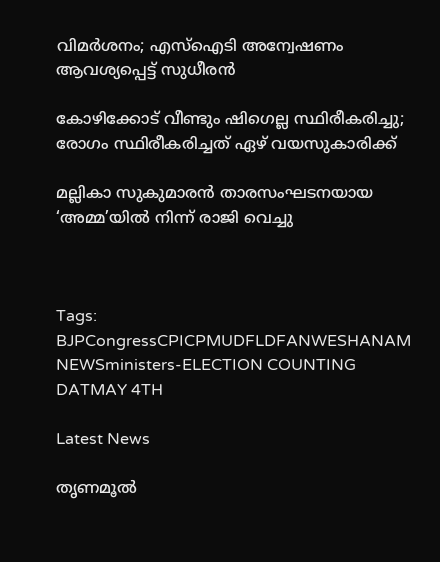വിമർശനം; എസ്‌ഐടി അന്വേഷണം ആവശ്യപ്പെട്ട് സുധീരൻ

കോഴിക്കോട് വീണ്ടും ഷിഗെല്ല സ്ഥിരീകരിച്ചു; രോഗം സ്ഥിരീകരിച്ചത് ഏഴ് വയസുകാരിക്ക്

മല്ലികാ സുകുമാരൻ താരസംഘടനയായ ‘അമ്മ’യിൽ നിന്ന് രാജി വെച്ചു



Tags: BJPCongressCPICPMUDFLDFANWESHANAM NEWSministers-ELECTION COUNTING DATMAY 4TH

Latest News

തൃണമൂല്‍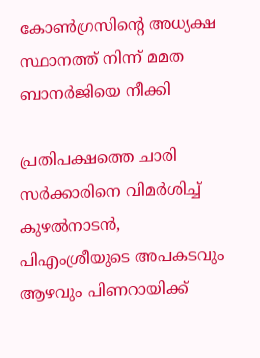കോണ്‍ഗ്രസിന്റെ അധ്യക്ഷ സ്ഥാനത്ത് നിന്ന് മമത ബാനര്‍ജിയെ നീക്കി

പ്രതിപക്ഷത്തെ ചാരി സർക്കാരിനെ വിമർശിച്ച് കുഴൽനാടൻ, പിഎംശ്രീയുടെ അപകടവും ആഴവും പിണറായിക്ക്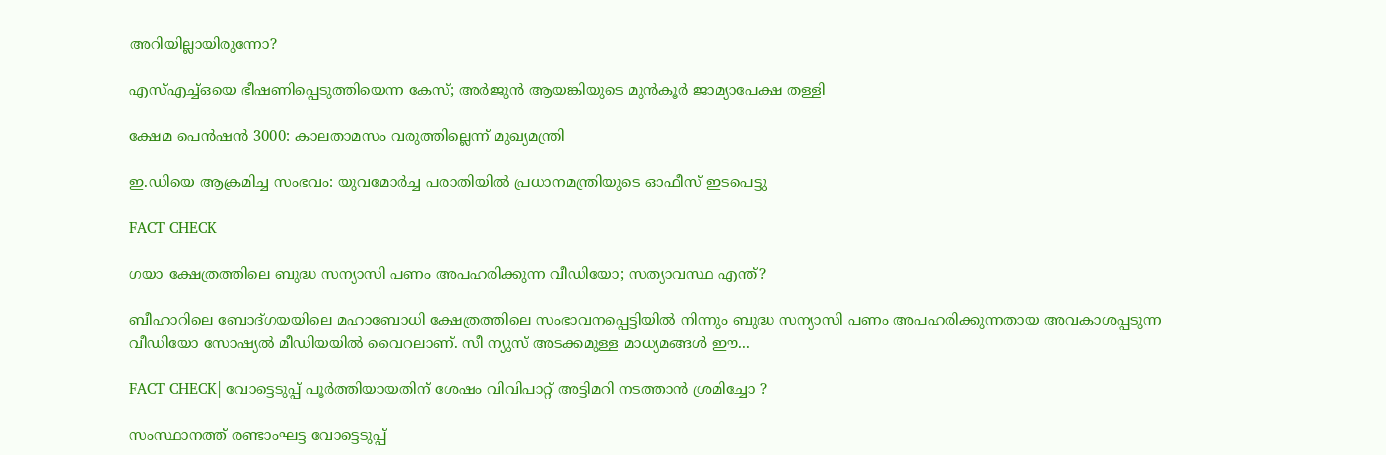അറിയില്ലായിരുന്നോ?

എസ്എച്ച്ഒയെ ഭീഷണിപ്പെടുത്തിയെന്ന കേസ്; അര്‍ജുന്‍ ആയങ്കിയുടെ മുന്‍കൂര്‍ ജാമ്യാപേക്ഷ തള്ളി

ക്ഷേമ പെന്‍ഷന്‍ 3000: കാലതാമസം വരുത്തില്ലെന്ന് മുഖ്യമന്ത്രി

ഇ.ഡിയെ ആക്രമിച്ച സംഭവം: യുവമോർച്ച പരാതിയിൽ പ്രധാനമന്ത്രിയുടെ ഓഫീസ് ഇടപെട്ടു

FACT CHECK

ഗയാ ക്ഷേത്രത്തിലെ ബുദ്ധ സന്യാസി പണം അപഹരിക്കുന്ന വീഡിയോ; സത്യാവസ്ഥ എന്ത്?

ബീഹാറിലെ ബോദ്ഗയയിലെ മഹാബോധി ക്ഷേത്രത്തിലെ സംഭാവനപ്പെട്ടിയില്‍ നിന്നും ബുദ്ധ സന്യാസി പണം അപഹരിക്കുന്നതായ അവകാശപ്പടുന്ന വീഡിയോ സോഷ്യല്‍ മീഡിയയില്‍ വൈറലാണ്. സീ ന്യുസ് അടക്കമുള്ള മാധ്യമങ്ങള്‍ ഈ...

FACT CHECK| വോട്ടെടുപ്പ് പൂർത്തിയായതിന് ശേഷം വിവിപാറ്റ് അട്ടിമറി നടത്താൻ ശ്രമിച്ചോ ?

സംസ്ഥാനത്ത് രണ്ടാംഘട്ട വോട്ടെടുപ്പ്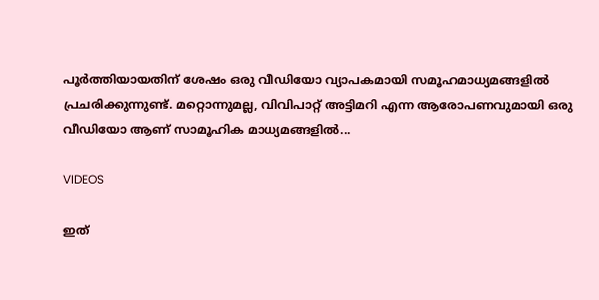പൂർത്തിയായതിന് ശേഷം ഒരു വീഡിയോ വ്യാപകമായി സമൂഹമാധ്യമങ്ങളിൽ പ്രചരിക്കുന്നുണ്ട്. മറ്റൊന്നുമല്ല, വിവിപാറ്റ് അട്ടിമറി എന്ന ആരോപണവുമായി ഒരു വീഡിയോ ആണ് സാമൂഹിക മാധ്യമങ്ങളിൽ...

VIDEOS

ഇത്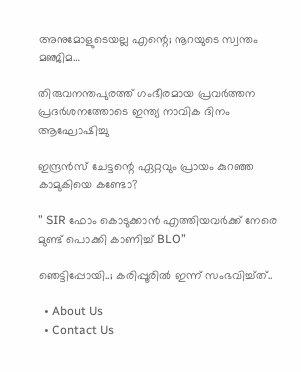അനുമോളുടെയല്ല എന്റെ; നൂറയുടെ സ്വന്തം മഞ്ജിമ…

തിരുവനന്തപുരത്ത് ഗംഭീരമായ പ്രവർത്തന പ്രദർശനത്തോടെ ഇന്ത്യ നാവിക ദിനം ആഘോഷിച്ചു

ഇന്ദ്രൻസ് ചേട്ടന്റെ ഏറ്റവും പ്രായം കുറഞ്ഞ കാമുകിയെ കണ്ടോ?

” SIR ഫോം കൊടുക്കാൻ എത്തിയവർക്ക് നേരെ മുണ്ട് പൊക്കി കാണിച്ച് BLO”

ഞെട്ടിപ്പോയി..; കരിപ്പൂരിൽ ഇന്ന് സംഭവിച്ച്ത്..

  • About Us
  • Contact Us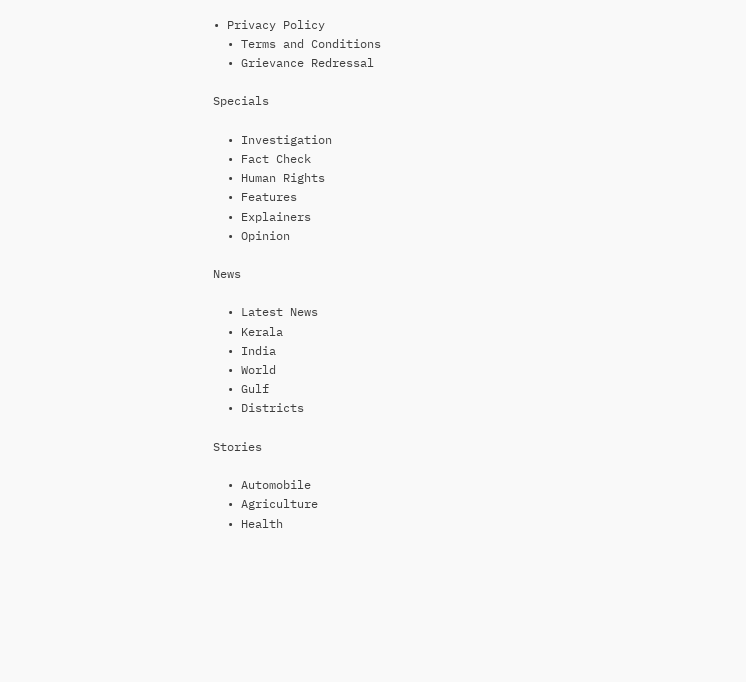• Privacy Policy
  • Terms and Conditions
  • Grievance Redressal

Specials

  • Investigation
  • Fact Check
  • Human Rights
  • Features
  • Explainers
  • Opinion

News

  • Latest News
  • Kerala
  • India
  • World
  • Gulf
  • Districts

Stories

  • Automobile
  • Agriculture
  • Health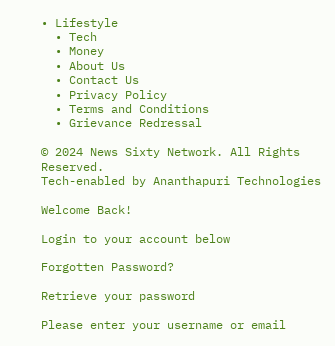• Lifestyle
  • Tech
  • Money
  • About Us
  • Contact Us
  • Privacy Policy
  • Terms and Conditions
  • Grievance Redressal

© 2024 News Sixty Network. All Rights Reserved.
Tech-enabled by Ananthapuri Technologies

Welcome Back!

Login to your account below

Forgotten Password?

Retrieve your password

Please enter your username or email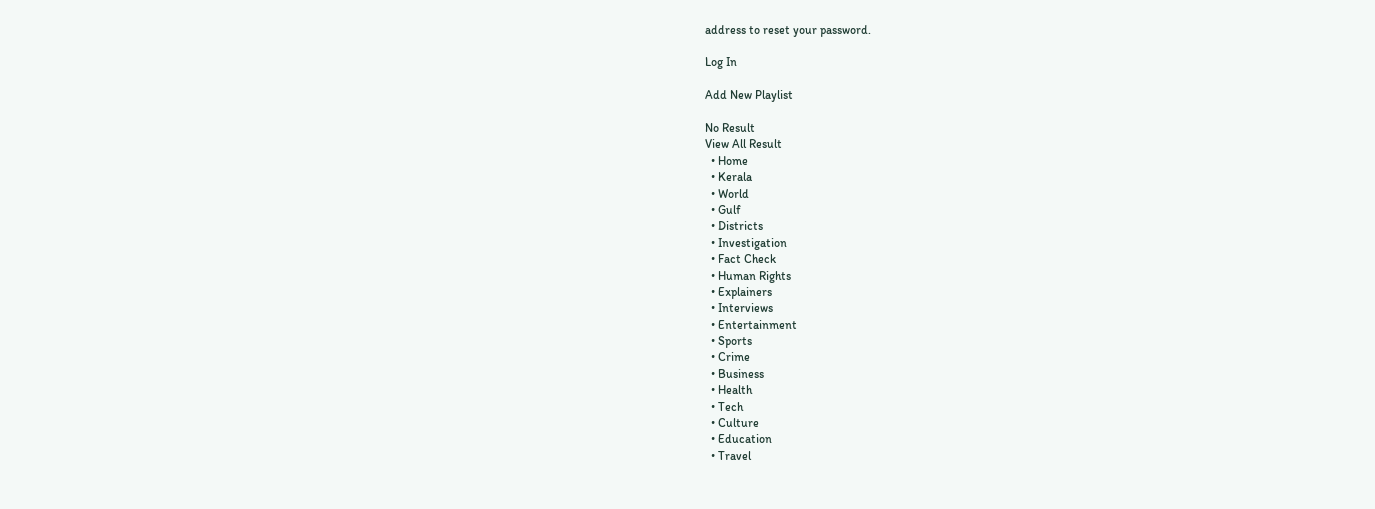address to reset your password.

Log In

Add New Playlist

No Result
View All Result
  • Home
  • Kerala
  • World
  • Gulf
  • Districts
  • Investigation
  • Fact Check
  • Human Rights
  • Explainers
  • Interviews
  • Entertainment
  • Sports
  • Crime
  • Business
  • Health
  • Tech
  • Culture
  • Education
  • Travel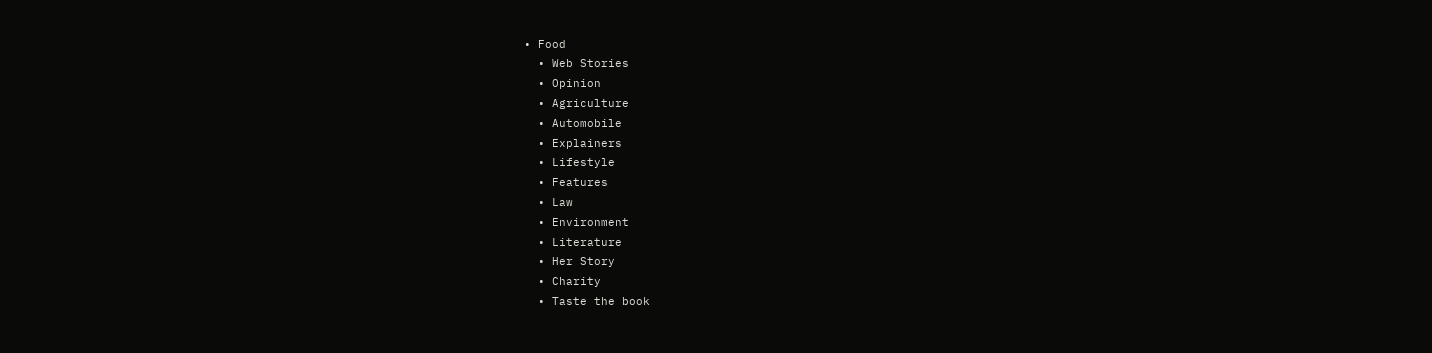• Food
  • Web Stories
  • Opinion
  • Agriculture
  • Automobile
  • Explainers
  • Lifestyle
  • Features
  • Law
  • Environment
  • Literature
  • Her Story
  • Charity
  • Taste the book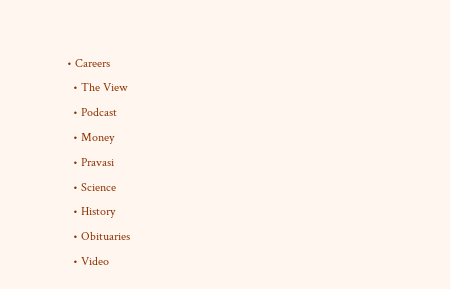• Careers
  • The View
  • Podcast
  • Money
  • Pravasi
  • Science
  • History
  • Obituaries
  • Video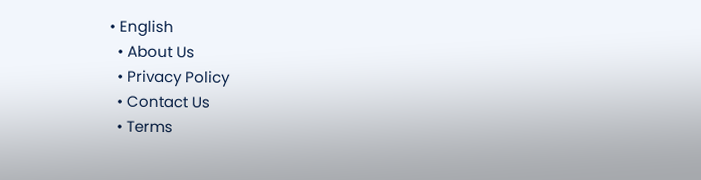• English
  • About Us
  • Privacy Policy
  • Contact Us
  • Terms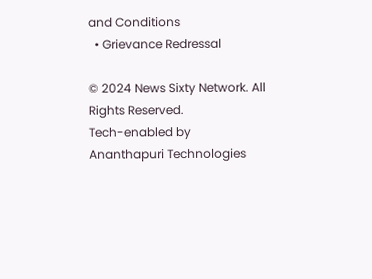and Conditions
  • Grievance Redressal

© 2024 News Sixty Network. All Rights Reserved.
Tech-enabled by Ananthapuri Technologies